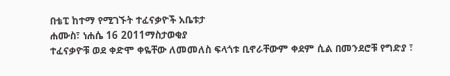በቴፒ ከተማ የሚገኙት ተፈናቃዮች አቤቱታ
ሐሙስ፣ ነሐሴ 16 2011ማስታወቂያ
ተፈናቃዮቹ ወደ ቀድሞ ቀዬቸው ለመመለስ ፍላጎቱ ቢኖራቸውም ቀደም ሲል በመንደሮቹ የግድያ ፣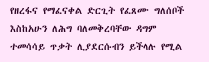የዘረፋና የማፈናቀል ድርጊት የፈጸሙ ግለሰቦች እስከአሁን ለሕግ ባለመቅረባቸው ዳግም ተመሳሳይ ጥቃት ሊያደርሱብን ይችላሉ የሚል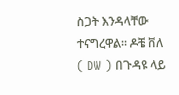ስጋት እንዳላቸው ተናግረዋል። ዶቼ ቨለ ( DW ) በጉዳዩ ላይ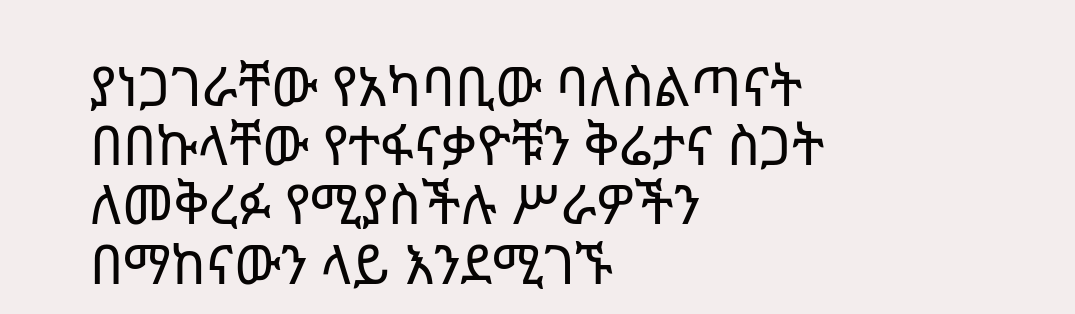ያነጋገራቸው የአካባቢው ባለስልጣናት በበኩላቸው የተፋናቃዮቹን ቅሬታና ስጋት ለመቅረፉ የሚያስችሉ ሥራዎችን በማከናውን ላይ እንደሚገኙ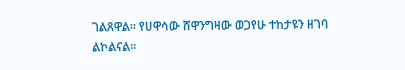ገልጸዋል። የሀዋሳው ሸዋንግዛው ወጋየሁ ተከታዩን ዘገባ ልኮልናል።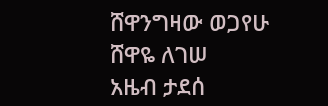ሸዋንግዛው ወጋየሁ
ሸዋዬ ለገሠ
አዜብ ታደሰ